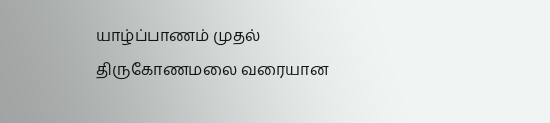யாழ்ப்பாணம் முதல் திருகோணமலை வரையான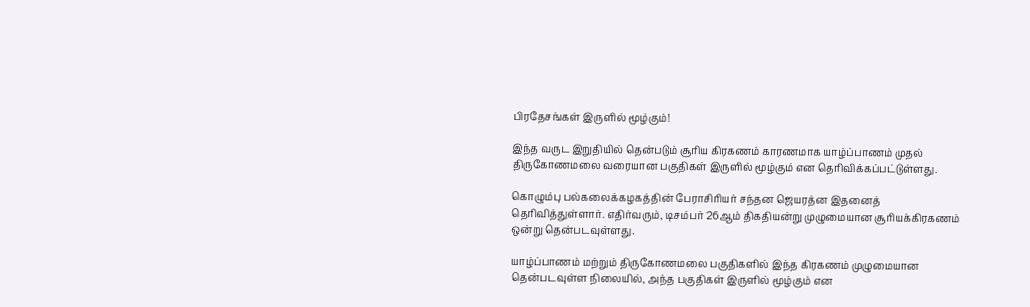பிரதேசங்கள் இருளில் மூழ்கும்!

இந்த வருட இறுதியில் தென்படும் சூரிய கிரகணம் காரணமாக யாழ்ப்பாணம் முதல் திருகோணமலை வரையான பகுதிகள் இருளில் மூழ்கும் என தெரிவிக்கப்பட்டுள்ளது.

கொழும்பு பல்கலைக்கழகத்தின் பேராசிரியர் சந்தன ஜெயரத்ன இதனைத் தெரிவித்துள்ளார். எதிர்வரும், டிசம்பர் 26ஆம் திகதியன்று முழுமையான சூரியக்கிரகணம் ஒன்று தென்படவுள்ளது.

யாழ்ப்பாணம் மற்றும் திருகோணமலை பகுதிகளில் இந்த கிரகணம் முழுமையான தென்படவுள்ள நிலையில், அந்த பகுதிகள் இருளில் மூழ்கும் என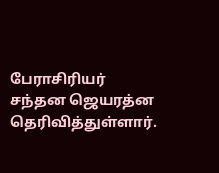பேராசிரியர் சந்தன ஜெயரத்ன தெரிவித்துள்ளார்.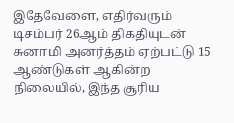இதேவேளை, எதிர்வரும் டிசம்பர் 26ஆம் திகதியுடன் சுனாமி அனர்த்தம் ஏற்பட்டு 15 ஆண்டுகள் ஆகின்ற நிலையில், இந்த சூரிய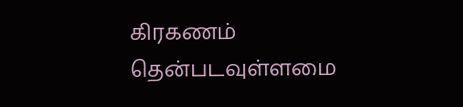கிரகணம் தென்படவுள்ளமை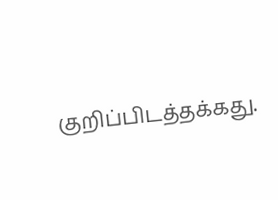குறிப்பிடத்தக்கது.